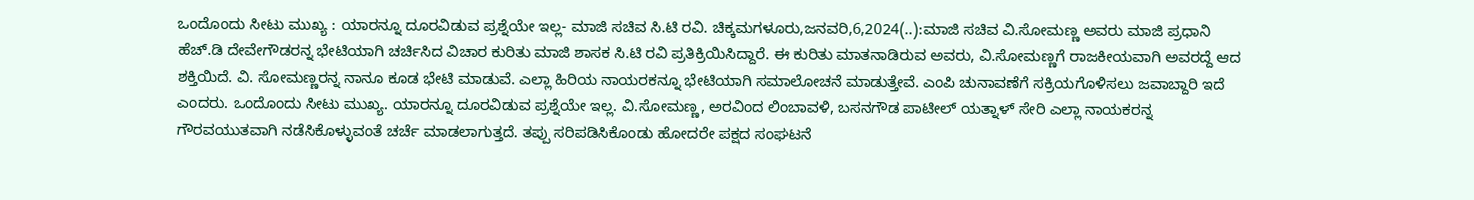ಒಂದೊಂದು ಸೀಟು ಮುಖ್ಯ : ಯಾರನ್ನೂ ದೂರವಿಡುವ ಪ್ರಶ್ನೆಯೇ ಇಲ್ಲ- ಮಾಜಿ ಸಚಿವ ಸಿ.ಟಿ ರವಿ. ಚಿಕ್ಕಮಗಳೂರು,ಜನವರಿ,6,2024(..):ಮಾಜಿ ಸಚಿವ ವಿ.ಸೋಮಣ್ಣ ಅವರು ಮಾಜಿ ಪ್ರಧಾನಿ ಹೆಚ್.ಡಿ ದೇವೇಗೌಡರನ್ನ ಭೇಟಿಯಾಗಿ ಚರ್ಚಿಸಿದ ವಿಚಾರ ಕುರಿತು ಮಾಜಿ ಶಾಸಕ ಸಿ.ಟಿ ರವಿ ಪ್ರತಿಕ್ರಿಯಿಸಿದ್ದಾರೆ. ಈ ಕುರಿತು ಮಾತನಾಡಿರುವ ಅವರು, ವಿ.ಸೋಮಣ್ಣಗೆ ರಾಜಕೀಯವಾಗಿ ಅವರದ್ದೆ ಆದ ಶಕ್ತಿಯಿದೆ. ವಿ. ಸೋಮಣ್ಣರನ್ನ ನಾನೂ ಕೂಡ ಭೇಟಿ ಮಾಡುವೆ. ಎಲ್ಲಾ ಹಿರಿಯ ನಾಯರಕನ್ನೂ ಭೇಟಿಯಾಗಿ ಸಮಾಲೋಚನೆ ಮಾಡುತ್ತೇವೆ. ಎಂಪಿ ಚುನಾವಣೆಗೆ ಸಕ್ರಿಯಗೊಳಿಸಲು ಜವಾಬ್ದಾರಿ ಇದೆ ಎಂದರು. ಒಂದೊಂದು ಸೀಟು ಮುಖ್ಯ. ಯಾರನ್ನೂ ದೂರವಿಡುವ ಪ್ರಶ್ನೆಯೇ ಇಲ್ಲ. ವಿ.ಸೋಮಣ್ಣ, ಅರವಿಂದ ಲಿಂಬಾವಳಿ, ಬಸನಗೌಡ ಪಾಟೀಲ್ ಯತ್ನಾಳ್ ಸೇರಿ ಎಲ್ಲಾ ನಾಯಕರನ್ನ ಗೌರವಯುತವಾಗಿ ನಡೆಸಿಕೊಳ್ಳುವಂತೆ ಚರ್ಚೆ ಮಾಡಲಾಗುತ್ತದೆ. ತಪ್ಪು ಸರಿಪಡಿಸಿಕೊಂಡು ಹೋದರೇ ಪಕ್ಷದ ಸಂಘಟನೆ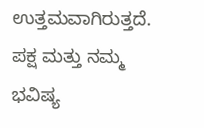ಉತ್ತಮವಾಗಿರುತ್ತದೆ. ಪಕ್ಷ ಮತ್ತು ನಮ್ಮ ಭವಿಷ್ಯ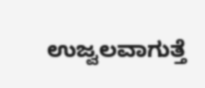ಉಜ್ವಲವಾಗುತ್ತೆ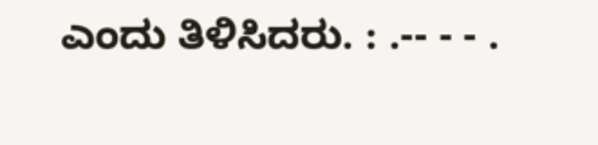ಎಂದು ತಿಳಿಸಿದರು. : .-- - - .